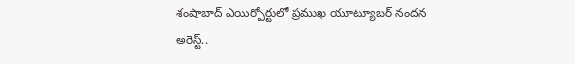శంషాబాద్ ఎయిర్పోర్టులో ప్రముఖ యూట్యూబర్ నందన అరెస్ట్..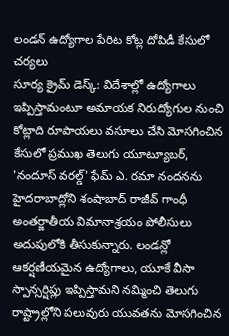లండన్ ఉద్యోగాల పేరిట కోట్ల దోపిడీ కేసులో చర్యలు
సూర్య క్రైమ్ డెస్క్: విదేశాల్లో ఉద్యోగాలు ఇప్పిస్తామంటూ అమాయక నిరుద్యోగుల నుంచి కోట్లాది రూపాయలు వసూలు చేసి మోసగించిన కేసులో ప్రముఖ తెలుగు యూట్యూబర్, 'నందూస్ వరల్డ్' ఫేమ్ ఎ. రమా నందనను హైదరాబాద్లోని శంషాబాద్ రాజీవ్ గాంధీ అంతర్జాతీయ విమానాశ్రయం పోలీసులు అదుపులోకి తీసుకున్నారు. లండన్లో ఆకర్షణీయమైన ఉద్యోగాలు, యూకే వీసా స్పాన్సర్షిప్లు ఇప్పిస్తామని నమ్మించి తెలుగు రాష్ట్రాల్లోని పలువురు యువతను మోసగించిన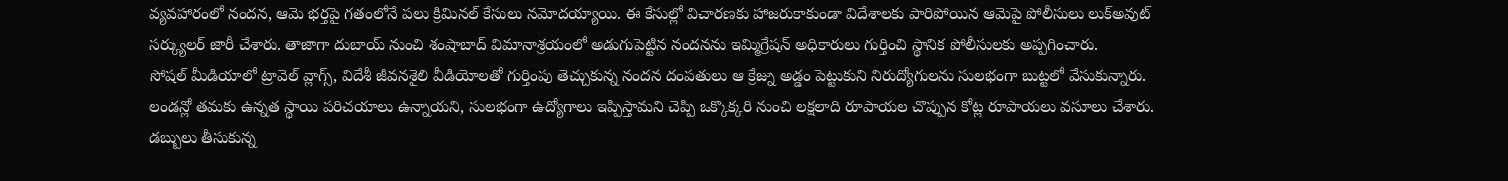వ్యవహారంలో నందన, ఆమె భర్తపై గతంలోనే పలు క్రిమినల్ కేసులు నమోదయ్యాయి. ఈ కేసుల్లో విచారణకు హాజరుకాకుండా విదేశాలకు పారిపోయిన ఆమెపై పోలీసులు లుక్అవుట్ సర్క్యులర్ జారీ చేశారు. తాజాగా దుబాయ్ నుంచి శంషాబాద్ విమానాశ్రయంలో అడుగుపెట్టిన నందనను ఇమ్మిగ్రేషన్ అధికారులు గుర్తించి స్థానిక పోలీసులకు అప్పగించారు.
సోషల్ మీడియాలో ట్రావెల్ వ్లాగ్స్, విదేశీ జీవనశైలి వీడియోలతో గుర్తింపు తెచ్చుకున్న నందన దంపతులు ఆ క్రేజ్ను అడ్డం పెట్టుకుని నిరుద్యోగులను సులభంగా బుట్టలో వేసుకున్నారు. లండన్లో తమకు ఉన్నత స్థాయి పరిచయాలు ఉన్నాయని, సులభంగా ఉద్యోగాలు ఇప్పిస్తామని చెప్పి ఒక్కొక్కరి నుంచి లక్షలాది రూపాయల చొప్పున కోట్ల రూపాయలు వసూలు చేశారు. డబ్బులు తీసుకున్న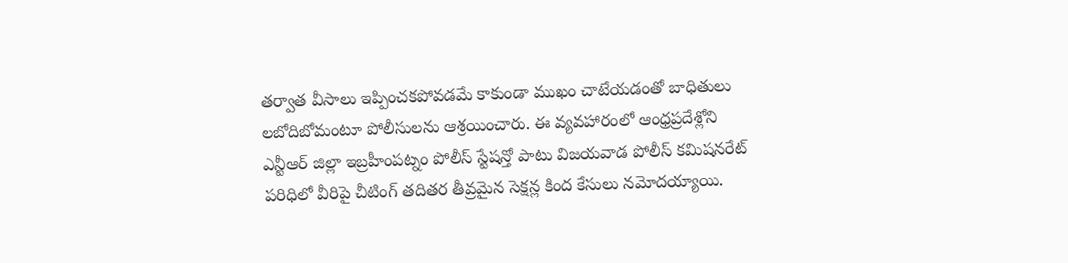తర్వాత వీసాలు ఇప్పించకపోవడమే కాకుండా ముఖం చాటేయడంతో బాధితులు లబోదిబోమంటూ పోలీసులను ఆశ్రయించారు. ఈ వ్యవహారంలో ఆంధ్రప్రదేశ్లోని ఎన్టీఆర్ జిల్లా ఇబ్రహీంపట్నం పోలీస్ స్టేషన్తో పాటు విజయవాడ పోలీస్ కమిషనరేట్ పరిధిలో వీరిపై చీటింగ్ తదితర తీవ్రమైన సెక్షన్ల కింద కేసులు నమోదయ్యాయి.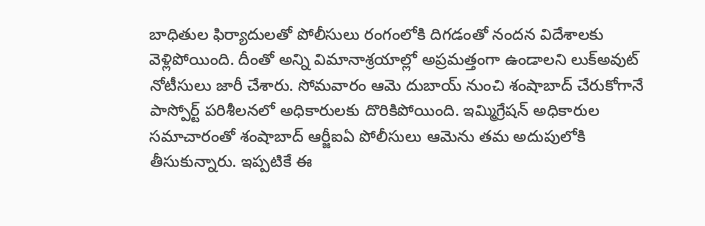బాధితుల ఫిర్యాదులతో పోలీసులు రంగంలోకి దిగడంతో నందన విదేశాలకు వెళ్లిపోయింది. దీంతో అన్ని విమానాశ్రయాల్లో అప్రమత్తంగా ఉండాలని లుక్అవుట్ నోటీసులు జారీ చేశారు. సోమవారం ఆమె దుబాయ్ నుంచి శంషాబాద్ చేరుకోగానే పాస్పోర్ట్ పరిశీలనలో అధికారులకు దొరికిపోయింది. ఇమ్మిగ్రేషన్ అధికారుల సమాచారంతో శంషాబాద్ ఆర్జీఐఏ పోలీసులు ఆమెను తమ అదుపులోకి తీసుకున్నారు. ఇప్పటికే ఈ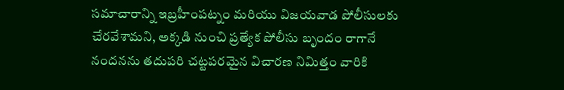సమాచారాన్ని ఇబ్రహీంపట్నం మరియు విజయవాడ పోలీసులకు చేరవేశామని, అక్కడి నుంచి ప్రత్యేక పోలీసు బృందం రాగానే నందనను తదుపరి చట్టపరమైన విచారణ నిమిత్తం వారికి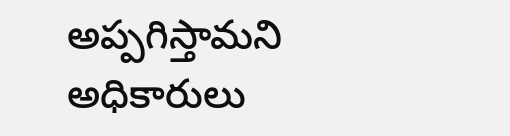అప్పగిస్తామని అధికారులు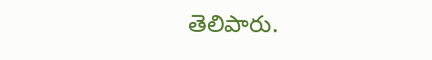తెలిపారు.